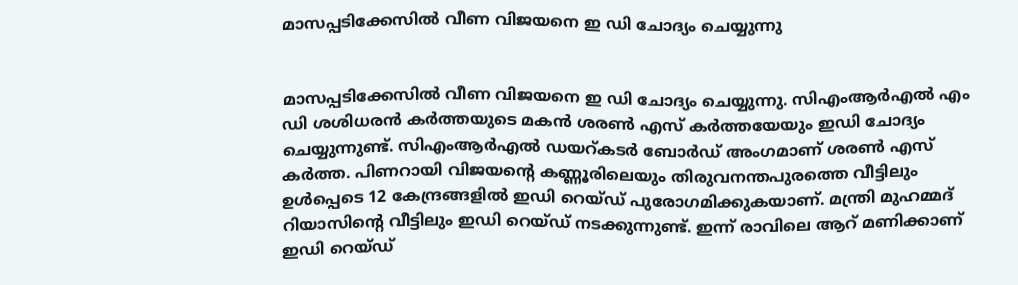മാസപ്പടിക്കേസിൽ വീണ വിജയനെ ഇ ഡി ചോദ്യം ചെയ്യുന്നു


മാസപ്പടിക്കേസിൽ വീണ വിജയനെ ഇ ഡി ചോദ്യം ചെയ്യുന്നു. സിഎംആർഎൽ എം ഡി ശശിധരൻ കർത്തയുടെ മകൻ ശരൺ എസ് കർത്തയേയും ഇഡി ചോദ്യം ചെയ്യുന്നുണ്ട്. സിഎംആർഎൽ ഡയറ്കടർ ബോർഡ് അംഗമാണ് ശരൺ എസ് കർത്ത. പിണറായി വിജയന്റെ കണ്ണൂരിലെയും തിരുവനന്തപുരത്തെ വീട്ടിലും ഉൾപ്പെടെ 12 കേന്ദ്രങ്ങളിൽ ഇഡി റെയ്ഡ് പുരോഗമിക്കുകയാണ്. മന്ത്രി മുഹമ്മദ് റിയാസിന്റെ വീട്ടിലും ഇഡി റെയ്ഡ് നടക്കുന്നുണ്ട്. ഇന്ന് രാവിലെ ആറ് മണിക്കാണ് ഇഡി റെയ്ഡ്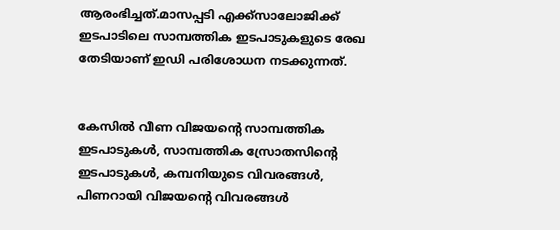ആരംഭിച്ചത്.മാസപ്പടി എക്ക്സാലോജിക്ക് ഇടപാടിലെ സാമ്പത്തിക ഇടപാടുകളുടെ രേഖ തേടിയാണ് ഇഡി പരിശോധന നടക്കുന്നത്.


കേസിൽ വീണ വിജയന്റെ സാമ്പത്തിക ഇടപാടുകൾ, സാമ്പത്തിക സ്രോതസിന്റെ ഇടപാടുകൾ, കമ്പനിയുടെ വിവരങ്ങൾ, പിണറായി വിജയന്റെ വിവരങ്ങൾ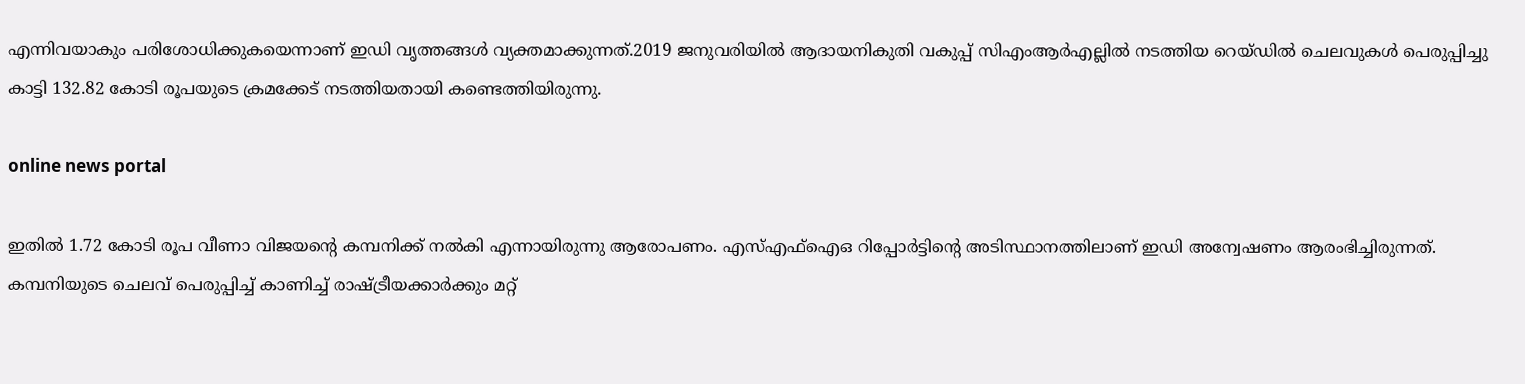എന്നിവയാകും പരിശോധിക്കുകയെന്നാണ് ഇഡി വൃത്തങ്ങൾ വ്യക്തമാക്കുന്നത്.2019 ജനുവരിയിൽ ആദായനികുതി വകുപ്പ് സിഎംആർഎല്ലിൽ നടത്തിയ റെയ്ഡിൽ ചെലവുകൾ പെരുപ്പിച്ചു കാട്ടി 132.82 കോടി രൂപയുടെ ക്രമക്കേട് നടത്തിയതായി കണ്ടെത്തിയിരുന്നു.

online news portal

ഇതിൽ 1.72 കോടി രൂപ വീണാ വിജയന്റെ കമ്പനിക്ക് നൽകി എന്നായിരുന്നു ആരോപണം. എസ്എഫ്ഐഒ റിപ്പോർട്ടിന്റെ അടിസ്ഥാനത്തിലാണ് ഇഡ‍ി അന്വേഷണം ആരംഭിച്ചിരുന്നത്. കമ്പനിയുടെ ചെലവ് പെരുപ്പിച്ച് കാണിച്ച് രാഷ്ട്രീയക്കാർക്കും മറ്റ്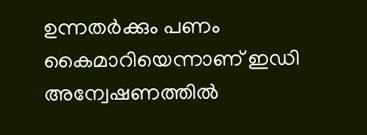ഉന്നതർക്കും പണം കൈമാറിയെന്നാണ് ഇഡി അന്വേഷണത്തിൽ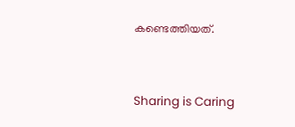കണ്ടെത്തിയത്.



Sharing is Caring